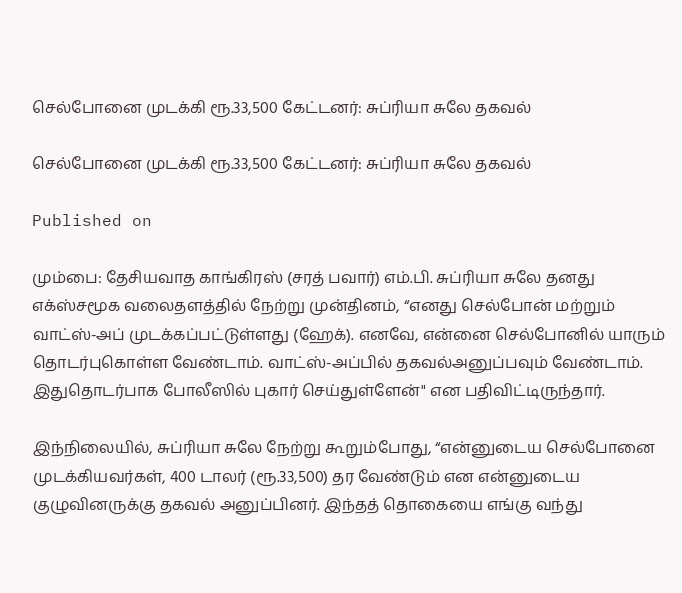செல்போனை முடக்கி ரூ.33,500 கேட்டனர்: சுப்ரியா சுலே தகவல்

செல்போனை முடக்கி ரூ.33,500 கேட்டனர்: சுப்ரியா சுலே தகவல்

Published on

மும்பை: தேசியவாத காங்கிரஸ் (சரத் பவார்) எம்.பி. சுப்ரியா சுலே தனது எக்ஸ்சமூக வலைதளத்தில் நேற்று முன்தினம், “எனது செல்போன் மற்றும் வாட்ஸ்-அப் முடக்கப்பட்டுள்ளது (ஹேக்). எனவே, என்னை செல்போனில் யாரும் தொடர்புகொள்ள வேண்டாம். வாட்ஸ்-அப்பில் தகவல்அனுப்பவும் வேண்டாம். இதுதொடர்பாக போலீஸில் புகார் செய்துள்ளேன்" என பதிவிட்டிருந்தார்.

இந்நிலையில், சுப்ரியா சுலே நேற்று கூறும்போது, “என்னுடைய செல்போனை முடக்கியவர்கள், 400 டாலர் (ரூ.33,500) தர வேண்டும் என என்னுடைய குழுவினருக்கு தகவல் அனுப்பினர். இந்தத் தொகையை எங்கு வந்து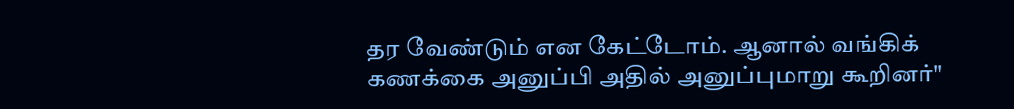தர வேண்டும் என கேட்டோம். ஆனால் வங்கிக் கணக்கை அனுப்பி அதில் அனுப்புமாறு கூறினர்"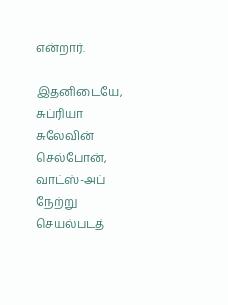என்றார்.

இதனிடையே, சுப்ரியா சுலேவின் செல்போன், வாட்ஸ்-அப் நேற்று செயல்படத்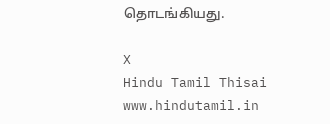தொடங்கியது.

X
Hindu Tamil Thisai
www.hindutamil.in